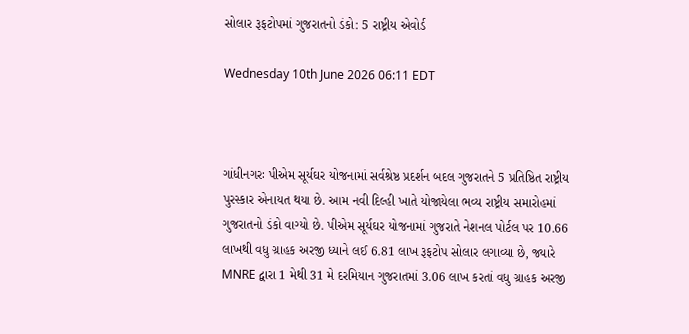સોલાર રૂફટોપમાં ગુજરાતનો ડંકો: 5 રાષ્ટ્રીય એવોર્ડ

Wednesday 10th June 2026 06:11 EDT



ગાંધીનગરઃ પીએમ સૂર્યઘર યોજનામાં સર્વશ્રેષ્ઠ પ્રદર્શન બદલ ગુજરાતને 5 પ્રતિષ્ઠિત રાષ્ટ્રીય પુરસ્કાર એનાયત થયા છે. આમ નવી દિલ્હી ખાતે યોજાયેલા ભવ્ય રાષ્ટ્રીય સમારોહમાં ગુજરાતનો ડંકો વાગ્યો છે. પીએમ સૂર્યઘર યોજનામાં ગુજરાતે નેશનલ પોર્ટલ પર 10.66 લાખથી વધુ ગ્રાહક અરજી ધ્યાને લઈ 6.81 લાખ રૂફટોપ સોલાર લગાવ્યા છે, જ્યારે MNRE દ્વારા 1 મેથી 31 મે દરમિયાન ગુજરાતમાં 3.06 લાખ કરતાં વધુ ગ્રાહક અરજી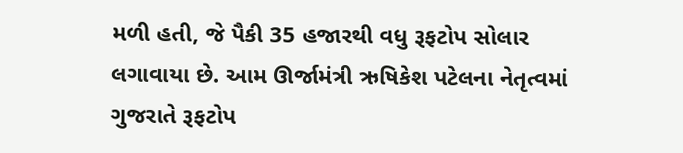મળી હતી, જે પૈકી 35 હજારથી વધુ રૂફટોપ સોલાર લગાવાયા છે. આમ ઊર્જામંત્રી ઋષિકેશ પટેલના નેતૃત્વમાં ગુજરાતે રૂફટોપ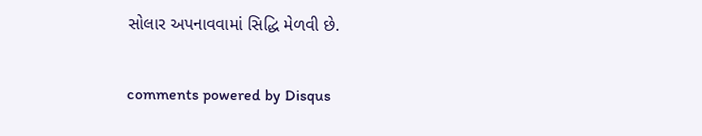સોલાર અપનાવવામાં સિદ્ધિ મેળવી છે.


comments powered by Disqus